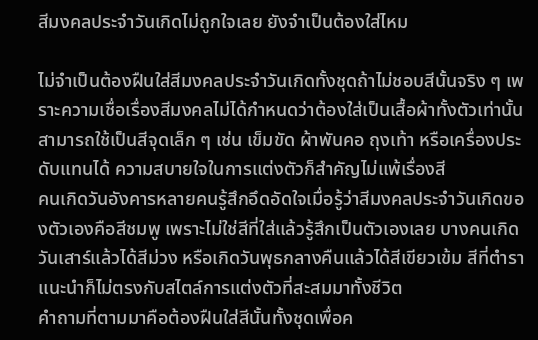สีมงคลประจำวันเกิดไม่ถูกใจเลย ยังจำเป็นต้องใส่ไหม

ไม่จำเป็นต้องฝืนใส่สีมงคลประจำวันเกิดทั้งชุดถ้าไม่ชอบสีนั้นจริง ๆ เพราะความเชื่อเรื่องสีมงคลไม่ได้กำหนดว่าต้องใส่เป็นเสื้อผ้าทั้งตัวเท่านั้น สามารถใช้เป็นสีจุดเล็ก ๆ เช่น เข็มขัด ผ้าพันคอ ถุงเท้า หรือเครื่องประดับแทนได้ ความสบายใจในการแต่งตัวก็สำคัญไม่แพ้เรื่องสี
คนเกิดวันอังคารหลายคนรู้สึกอึดอัดใจเมื่อรู้ว่าสีมงคลประจำวันเกิดของตัวเองคือสีชมพู เพราะไม่ใช่สีที่ใส่แล้วรู้สึกเป็นตัวเองเลย บางคนเกิดวันเสาร์แล้วได้สีม่วง หรือเกิดวันพุธกลางคืนแล้วได้สีเขียวเข้ม สีที่ตำราแนะนำก็ไม่ตรงกับสไตล์การแต่งตัวที่สะสมมาทั้งชีวิต
คำถามที่ตามมาคือต้องฝืนใส่สีนั้นทั้งชุดเพื่อค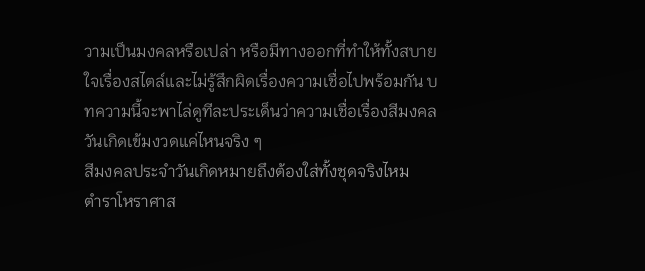วามเป็นมงคลหรือเปล่า หรือมีทางออกที่ทำให้ทั้งสบายใจเรื่องสไตล์และไม่รู้สึกผิดเรื่องความเชื่อไปพร้อมกัน บทความนี้จะพาไล่ดูทีละประเด็นว่าความเชื่อเรื่องสีมงคลวันเกิดเข้มงวดแค่ไหนจริง ๆ
สีมงคลประจำวันเกิดหมายถึงต้องใส่ทั้งชุดจริงไหม
ตำราโหราศาส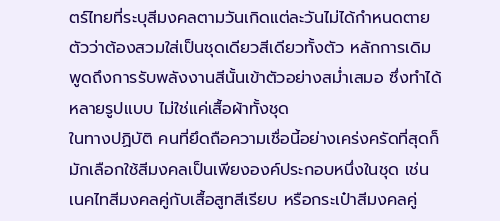ตร์ไทยที่ระบุสีมงคลตามวันเกิดแต่ละวันไม่ได้กำหนดตายตัวว่าต้องสวมใส่เป็นชุดเดียวสีเดียวทั้งตัว หลักการเดิมพูดถึงการรับพลังงานสีนั้นเข้าตัวอย่างสม่ำเสมอ ซึ่งทำได้หลายรูปแบบ ไม่ใช่แค่เสื้อผ้าทั้งชุด
ในทางปฏิบัติ คนที่ยึดถือความเชื่อนี้อย่างเคร่งครัดที่สุดก็มักเลือกใช้สีมงคลเป็นเพียงองค์ประกอบหนึ่งในชุด เช่น เนคไทสีมงคลคู่กับเสื้อสูทสีเรียบ หรือกระเป๋าสีมงคลคู่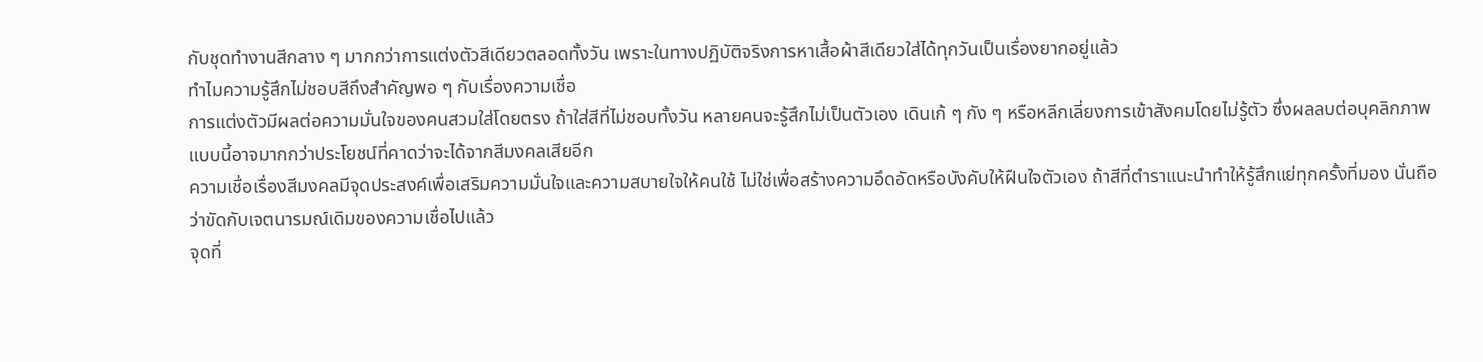กับชุดทำงานสีกลาง ๆ มากกว่าการแต่งตัวสีเดียวตลอดทั้งวัน เพราะในทางปฏิบัติจริงการหาเสื้อผ้าสีเดียวใส่ได้ทุกวันเป็นเรื่องยากอยู่แล้ว
ทำไมความรู้สึกไม่ชอบสีถึงสำคัญพอ ๆ กับเรื่องความเชื่อ
การแต่งตัวมีผลต่อความมั่นใจของคนสวมใส่โดยตรง ถ้าใส่สีที่ไม่ชอบทั้งวัน หลายคนจะรู้สึกไม่เป็นตัวเอง เดินเก้ ๆ กัง ๆ หรือหลีกเลี่ยงการเข้าสังคมโดยไม่รู้ตัว ซึ่งผลลบต่อบุคลิกภาพแบบนี้อาจมากกว่าประโยชน์ที่คาดว่าจะได้จากสีมงคลเสียอีก
ความเชื่อเรื่องสีมงคลมีจุดประสงค์เพื่อเสริมความมั่นใจและความสบายใจให้คนใช้ ไม่ใช่เพื่อสร้างความอึดอัดหรือบังคับให้ฝืนใจตัวเอง ถ้าสีที่ตำราแนะนำทำให้รู้สึกแย่ทุกครั้งที่มอง นั่นถือว่าขัดกับเจตนารมณ์เดิมของความเชื่อไปแล้ว
จุดที่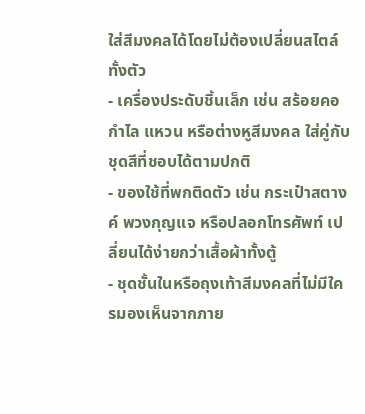ใส่สีมงคลได้โดยไม่ต้องเปลี่ยนสไตล์ทั้งตัว
- เครื่องประดับชิ้นเล็ก เช่น สร้อยคอ กำไล แหวน หรือต่างหูสีมงคล ใส่คู่กับชุดสีที่ชอบได้ตามปกติ
- ของใช้ที่พกติดตัว เช่น กระเป๋าสตางค์ พวงกุญแจ หรือปลอกโทรศัพท์ เปลี่ยนได้ง่ายกว่าเสื้อผ้าทั้งตู้
- ชุดชั้นในหรือถุงเท้าสีมงคลที่ไม่มีใครมองเห็นจากภาย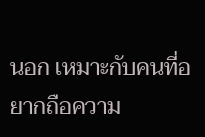นอก เหมาะกับคนที่อยากถือความ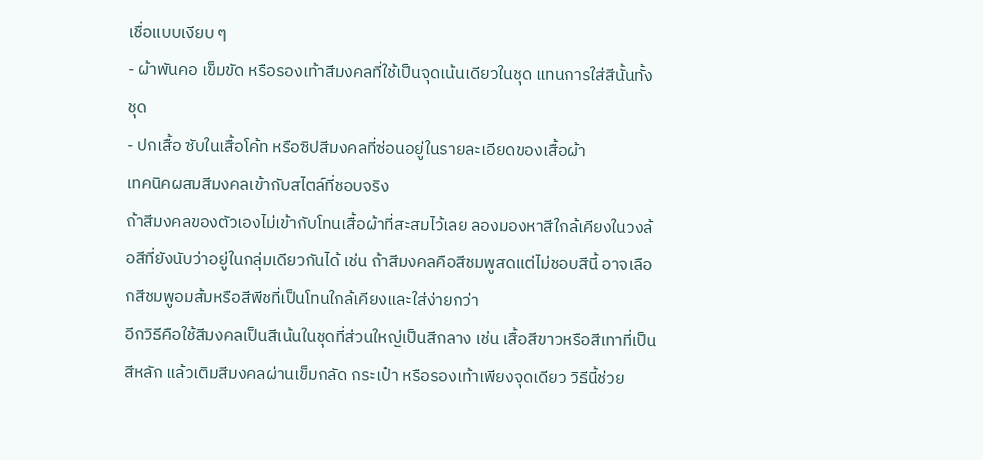เชื่อแบบเงียบ ๆ
- ผ้าพันคอ เข็มขัด หรือรองเท้าสีมงคลที่ใช้เป็นจุดเน้นเดียวในชุด แทนการใส่สีนั้นทั้งชุด
- ปกเสื้อ ซับในเสื้อโค้ท หรือซิปสีมงคลที่ซ่อนอยู่ในรายละเอียดของเสื้อผ้า
เทคนิคผสมสีมงคลเข้ากับสไตล์ที่ชอบจริง
ถ้าสีมงคลของตัวเองไม่เข้ากับโทนเสื้อผ้าที่สะสมไว้เลย ลองมองหาสีใกล้เคียงในวงล้อสีที่ยังนับว่าอยู่ในกลุ่มเดียวกันได้ เช่น ถ้าสีมงคลคือสีชมพูสดแต่ไม่ชอบสีนี้ อาจเลือกสีชมพูอมส้มหรือสีพีชที่เป็นโทนใกล้เคียงและใส่ง่ายกว่า
อีกวิธีคือใช้สีมงคลเป็นสีเน้นในชุดที่ส่วนใหญ่เป็นสีกลาง เช่น เสื้อสีขาวหรือสีเทาที่เป็นสีหลัก แล้วเติมสีมงคลผ่านเข็มกลัด กระเป๋า หรือรองเท้าเพียงจุดเดียว วิธีนี้ช่วย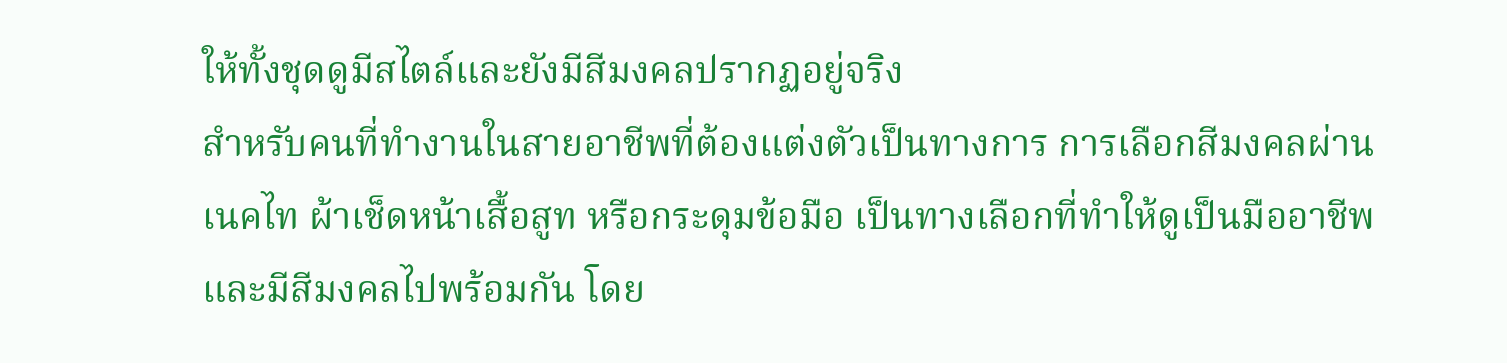ให้ทั้งชุดดูมีสไตล์และยังมีสีมงคลปรากฏอยู่จริง
สำหรับคนที่ทำงานในสายอาชีพที่ต้องแต่งตัวเป็นทางการ การเลือกสีมงคลผ่านเนคไท ผ้าเช็ดหน้าเสื้อสูท หรือกระดุมข้อมือ เป็นทางเลือกที่ทำให้ดูเป็นมืออาชีพและมีสีมงคลไปพร้อมกัน โดย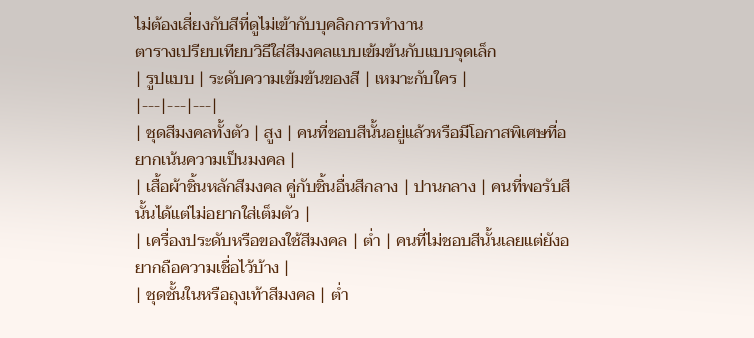ไม่ต้องเสี่ยงกับสีที่ดูไม่เข้ากับบุคลิกการทำงาน
ตารางเปรียบเทียบวิธีใส่สีมงคลแบบเข้มข้นกับแบบจุดเล็ก
| รูปแบบ | ระดับความเข้มข้นของสี | เหมาะกับใคร |
|---|---|---|
| ชุดสีมงคลทั้งตัว | สูง | คนที่ชอบสีนั้นอยู่แล้วหรือมีโอกาสพิเศษที่อยากเน้นความเป็นมงคล |
| เสื้อผ้าชิ้นหลักสีมงคล คู่กับชิ้นอื่นสีกลาง | ปานกลาง | คนที่พอรับสีนั้นได้แต่ไม่อยากใส่เต็มตัว |
| เครื่องประดับหรือของใช้สีมงคล | ต่ำ | คนที่ไม่ชอบสีนั้นเลยแต่ยังอยากถือความเชื่อไว้บ้าง |
| ชุดชั้นในหรือถุงเท้าสีมงคล | ต่ำ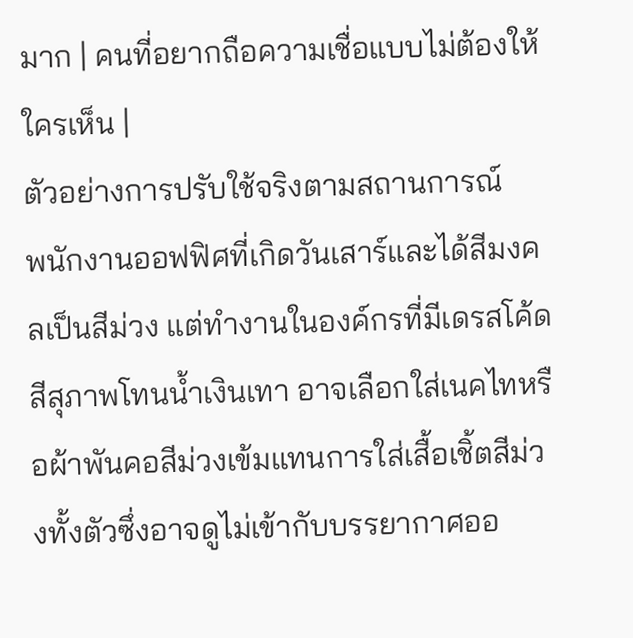มาก | คนที่อยากถือความเชื่อแบบไม่ต้องให้ใครเห็น |
ตัวอย่างการปรับใช้จริงตามสถานการณ์
พนักงานออฟฟิศที่เกิดวันเสาร์และได้สีมงคลเป็นสีม่วง แต่ทำงานในองค์กรที่มีเดรสโค้ดสีสุภาพโทนน้ำเงินเทา อาจเลือกใส่เนคไทหรือผ้าพันคอสีม่วงเข้มแทนการใส่เสื้อเชิ้ตสีม่วงทั้งตัวซึ่งอาจดูไม่เข้ากับบรรยากาศออ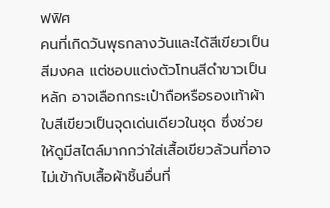ฟฟิศ
คนที่เกิดวันพุธกลางวันและได้สีเขียวเป็นสีมงคล แต่ชอบแต่งตัวโทนสีดำขาวเป็นหลัก อาจเลือกกระเป๋าถือหรือรองเท้าผ้าใบสีเขียวเป็นจุดเด่นเดียวในชุด ซึ่งช่วยให้ดูมีสไตล์มากกว่าใส่เสื้อเขียวล้วนที่อาจไม่เข้ากับเสื้อผ้าชิ้นอื่นที่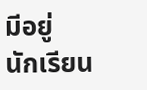มีอยู่
นักเรียน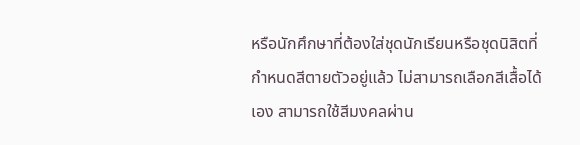หรือนักศึกษาที่ต้องใส่ชุดนักเรียนหรือชุดนิสิตที่กำหนดสีตายตัวอยู่แล้ว ไม่สามารถเลือกสีเสื้อได้เอง สามารถใช้สีมงคลผ่าน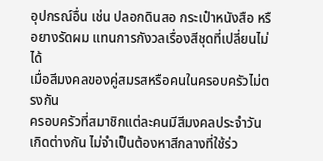อุปกรณ์อื่น เช่น ปลอกดินสอ กระเป๋าหนังสือ หรือยางรัดผม แทนการกังวลเรื่องสีชุดที่เปลี่ยนไม่ได้
เมื่อสีมงคลของคู่สมรสหรือคนในครอบครัวไม่ตรงกัน
ครอบครัวที่สมาชิกแต่ละคนมีสีมงคลประจำวันเกิดต่างกัน ไม่จำเป็นต้องหาสีกลางที่ใช้ร่ว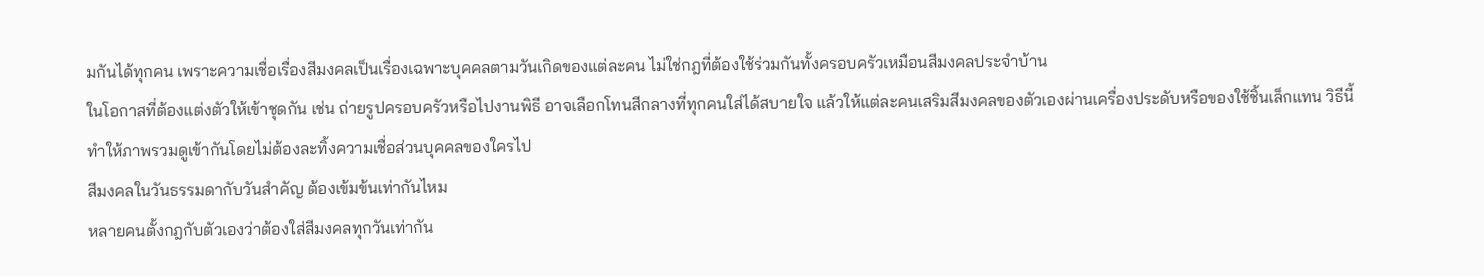มกันได้ทุกคน เพราะความเชื่อเรื่องสีมงคลเป็นเรื่องเฉพาะบุคคลตามวันเกิดของแต่ละคน ไม่ใช่กฎที่ต้องใช้ร่วมกันทั้งครอบครัวเหมือนสีมงคลประจำบ้าน
ในโอกาสที่ต้องแต่งตัวให้เข้าชุดกัน เช่น ถ่ายรูปครอบครัวหรือไปงานพิธี อาจเลือกโทนสีกลางที่ทุกคนใส่ได้สบายใจ แล้วให้แต่ละคนเสริมสีมงคลของตัวเองผ่านเครื่องประดับหรือของใช้ชิ้นเล็กแทน วิธีนี้ทำให้ภาพรวมดูเข้ากันโดยไม่ต้องละทิ้งความเชื่อส่วนบุคคลของใครไป
สีมงคลในวันธรรมดากับวันสำคัญ ต้องเข้มข้นเท่ากันไหม
หลายคนตั้งกฎกับตัวเองว่าต้องใส่สีมงคลทุกวันเท่ากัน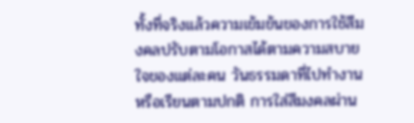ทั้งที่จริงแล้วความเข้มข้นของการใช้สีมงคลปรับตามโอกาสได้ตามความสบายใจของแต่ละคน วันธรรมดาที่ไปทำงานหรือเรียนตามปกติ การใส่สีมงคลผ่าน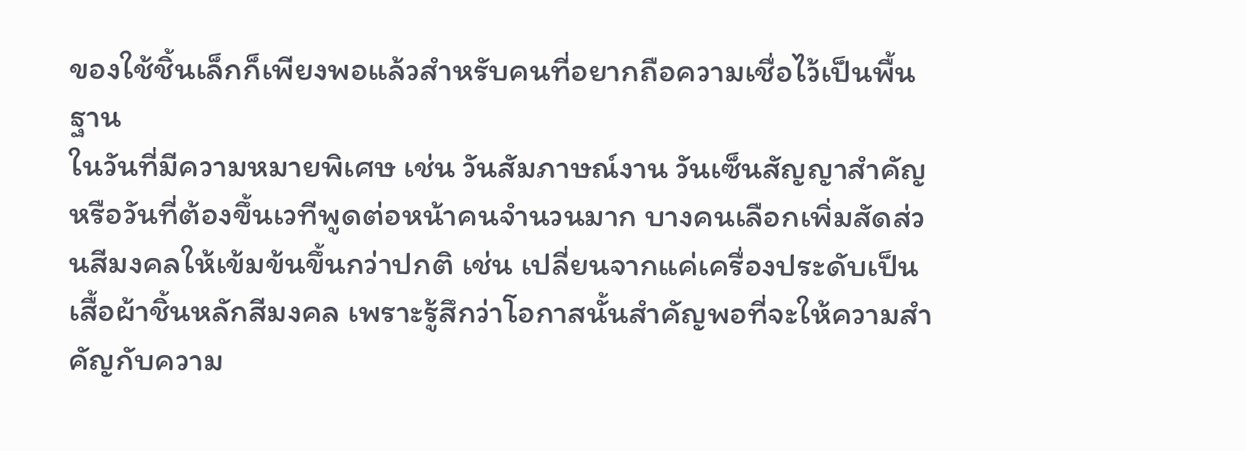ของใช้ชิ้นเล็กก็เพียงพอแล้วสำหรับคนที่อยากถือความเชื่อไว้เป็นพื้นฐาน
ในวันที่มีความหมายพิเศษ เช่น วันสัมภาษณ์งาน วันเซ็นสัญญาสำคัญ หรือวันที่ต้องขึ้นเวทีพูดต่อหน้าคนจำนวนมาก บางคนเลือกเพิ่มสัดส่วนสีมงคลให้เข้มข้นขึ้นกว่าปกติ เช่น เปลี่ยนจากแค่เครื่องประดับเป็นเสื้อผ้าชิ้นหลักสีมงคล เพราะรู้สึกว่าโอกาสนั้นสำคัญพอที่จะให้ความสำคัญกับความ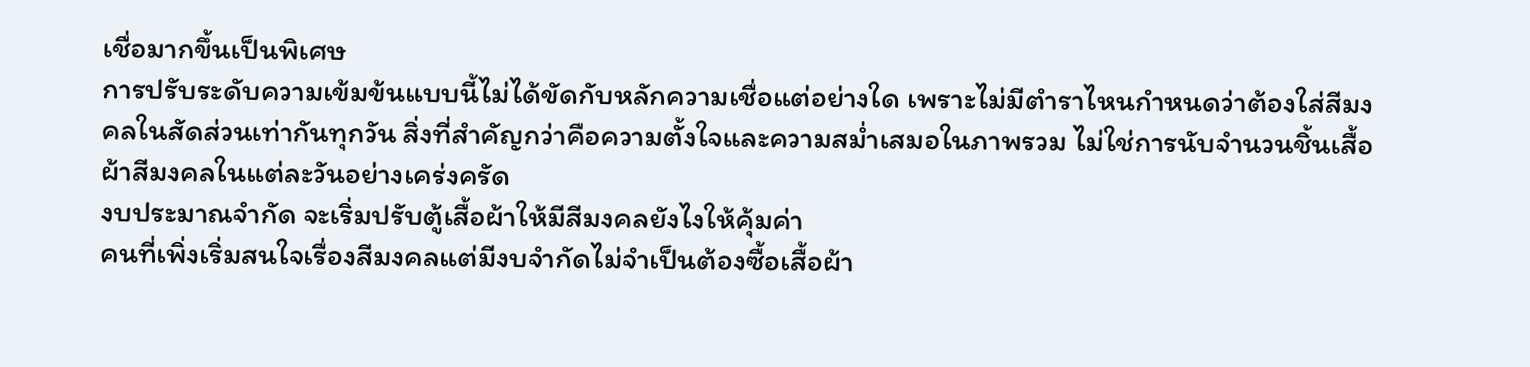เชื่อมากขึ้นเป็นพิเศษ
การปรับระดับความเข้มข้นแบบนี้ไม่ได้ขัดกับหลักความเชื่อแต่อย่างใด เพราะไม่มีตำราไหนกำหนดว่าต้องใส่สีมงคลในสัดส่วนเท่ากันทุกวัน สิ่งที่สำคัญกว่าคือความตั้งใจและความสม่ำเสมอในภาพรวม ไม่ใช่การนับจำนวนชิ้นเสื้อผ้าสีมงคลในแต่ละวันอย่างเคร่งครัด
งบประมาณจำกัด จะเริ่มปรับตู้เสื้อผ้าให้มีสีมงคลยังไงให้คุ้มค่า
คนที่เพิ่งเริ่มสนใจเรื่องสีมงคลแต่มีงบจำกัดไม่จำเป็นต้องซื้อเสื้อผ้า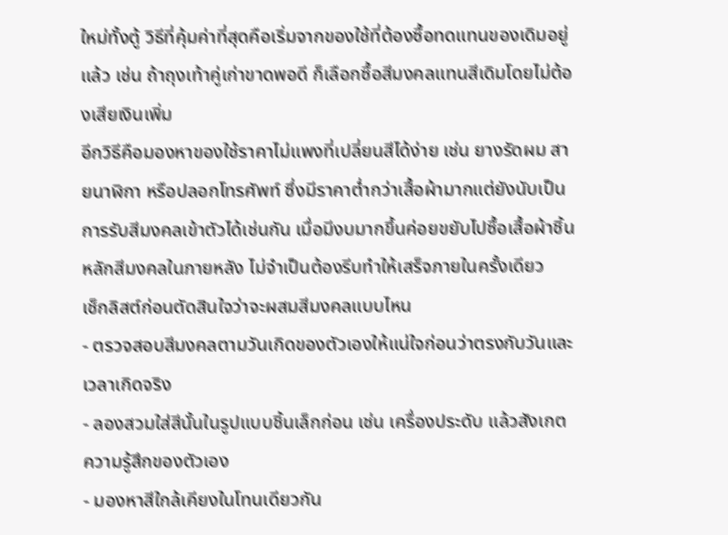ใหม่ทั้งตู้ วิธีที่คุ้มค่าที่สุดคือเริ่มจากของใช้ที่ต้องซื้อทดแทนของเดิมอยู่แล้ว เช่น ถ้าถุงเท้าคู่เก่าขาดพอดี ก็เลือกซื้อสีมงคลแทนสีเดิมโดยไม่ต้องเสียเงินเพิ่ม
อีกวิธีคือมองหาของใช้ราคาไม่แพงที่เปลี่ยนสีได้ง่าย เช่น ยางรัดผม สายนาฬิกา หรือปลอกโทรศัพท์ ซึ่งมีราคาต่ำกว่าเสื้อผ้ามากแต่ยังนับเป็นการรับสีมงคลเข้าตัวได้เช่นกัน เมื่อมีงบมากขึ้นค่อยขยับไปซื้อเสื้อผ้าชิ้นหลักสีมงคลในภายหลัง ไม่จำเป็นต้องรีบทำให้เสร็จภายในครั้งเดียว
เช็กลิสต์ก่อนตัดสินใจว่าจะผสมสีมงคลแบบไหน
- ตรวจสอบสีมงคลตามวันเกิดของตัวเองให้แน่ใจก่อนว่าตรงกับวันและเวลาเกิดจริง
- ลองสวมใส่สีนั้นในรูปแบบชิ้นเล็กก่อน เช่น เครื่องประดับ แล้วสังเกตความรู้สึกของตัวเอง
- มองหาสีใกล้เคียงในโทนเดียวกัน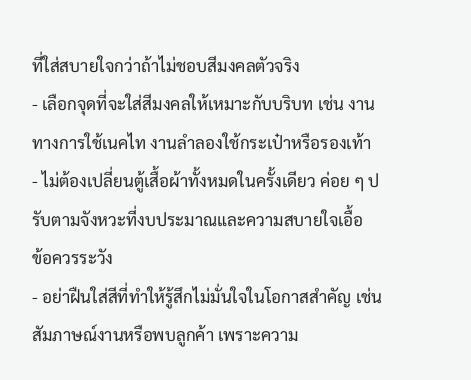ที่ใส่สบายใจกว่าถ้าไม่ชอบสีมงคลตัวจริง
- เลือกจุดที่จะใส่สีมงคลให้เหมาะกับบริบท เช่น งานทางการใช้เนคไท งานลำลองใช้กระเป๋าหรือรองเท้า
- ไม่ต้องเปลี่ยนตู้เสื้อผ้าทั้งหมดในครั้งเดียว ค่อย ๆ ปรับตามจังหวะที่งบประมาณและความสบายใจเอื้อ
ข้อควรระวัง
- อย่าฝืนใส่สีที่ทำให้รู้สึกไม่มั่นใจในโอกาสสำคัญ เช่น สัมภาษณ์งานหรือพบลูกค้า เพราะความ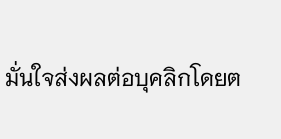มั่นใจส่งผลต่อบุคลิกโดยต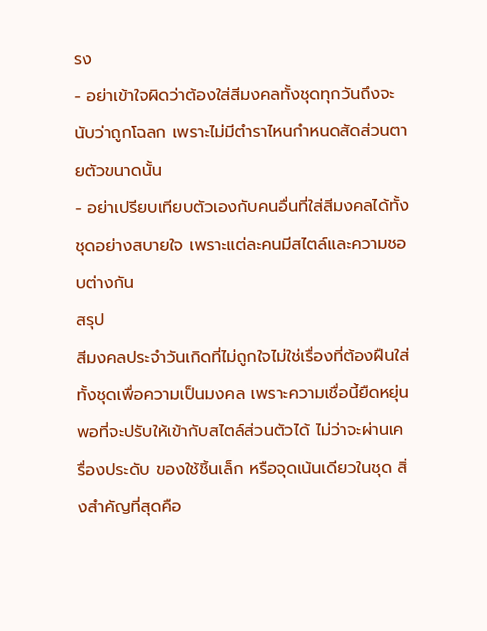รง
- อย่าเข้าใจผิดว่าต้องใส่สีมงคลทั้งชุดทุกวันถึงจะนับว่าถูกโฉลก เพราะไม่มีตำราไหนกำหนดสัดส่วนตายตัวขนาดนั้น
- อย่าเปรียบเทียบตัวเองกับคนอื่นที่ใส่สีมงคลได้ทั้งชุดอย่างสบายใจ เพราะแต่ละคนมีสไตล์และความชอบต่างกัน
สรุป
สีมงคลประจำวันเกิดที่ไม่ถูกใจไม่ใช่เรื่องที่ต้องฝืนใส่ทั้งชุดเพื่อความเป็นมงคล เพราะความเชื่อนี้ยืดหยุ่นพอที่จะปรับให้เข้ากับสไตล์ส่วนตัวได้ ไม่ว่าจะผ่านเครื่องประดับ ของใช้ชิ้นเล็ก หรือจุดเน้นเดียวในชุด สิ่งสำคัญที่สุดคือ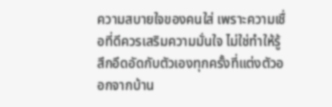ความสบายใจของคนใส่ เพราะความเชื่อที่ดีควรเสริมความมั่นใจ ไม่ใช่ทำให้รู้สึกอึดอัดกับตัวเองทุกครั้งที่แต่งตัวออกจากบ้าน